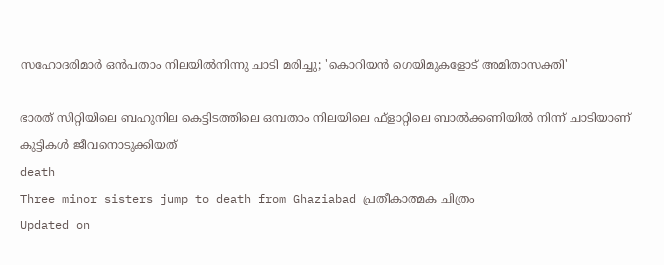സഹോദരിമാര്‍ ഒന്‍പതാം നിലയില്‍നിന്നു ചാടി മരിച്ചു; 'കൊറിയന്‍ ഗെയിമുകളോട് അമിതാസക്തി'

ഭാരത് സിറ്റിയിലെ ബഹുനില കെട്ടിടത്തിലെ ഒമ്പതാം നിലയിലെ ഫ്‌ളാറ്റിലെ ബാല്‍ക്കണിയില്‍ നിന്ന് ചാടിയാണ് കുട്ടികള്‍ ജീവനൊടുക്കിയത്
death
Three minor sisters jump to death from Ghaziabad പ്രതീകാത്മക ചിത്രം
Updated on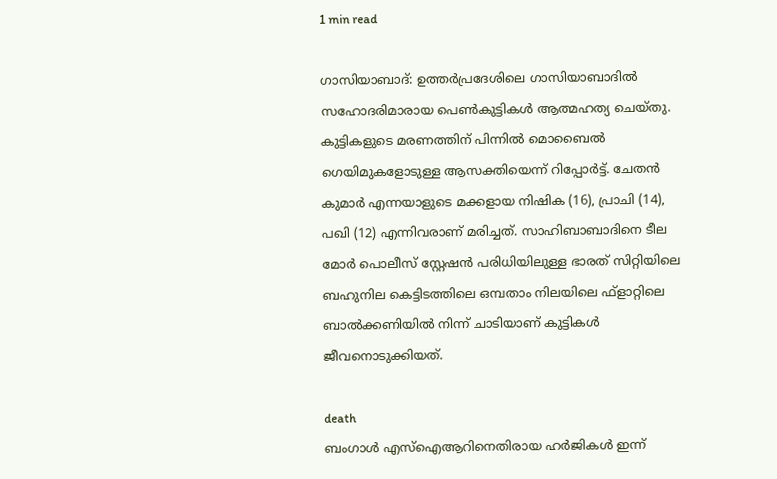1 min read

ഗാസിയാബാദ്: ഉത്തര്‍പ്രദേശിലെ ഗാസിയാബാദില്‍ സഹോദരിമാരായ പെണ്‍കുട്ടികള്‍ ആത്മഹത്യ ചെയ്തു. കുട്ടികളുടെ മരണത്തിന് പിന്നില്‍ മൊബൈല്‍ ഗെയിമുകളോടുള്ള ആസക്തിയെന്ന് റിപ്പോര്‍ട്ട്. ചേതന്‍ കുമാര്‍ എന്നയാളുടെ മക്കളായ നിഷിക (16), പ്രാചി (14), പഖി (12) എന്നിവരാണ് മരിച്ചത്. സാഹിബാബാദിനെ ടീല മോര്‍ പൊലീസ് സ്റ്റേഷന്‍ പരിധിയിലുള്ള ഭാരത് സിറ്റിയിലെ ബഹുനില കെട്ടിടത്തിലെ ഒമ്പതാം നിലയിലെ ഫ്‌ളാറ്റിലെ ബാല്‍ക്കണിയില്‍ നിന്ന് ചാടിയാണ് കുട്ടികള്‍ ജീവനൊടുക്കിയത്.

death
ബംഗാള്‍ എസ്‌ഐആറിനെതിരായ ഹര്‍ജികള്‍ ഇന്ന്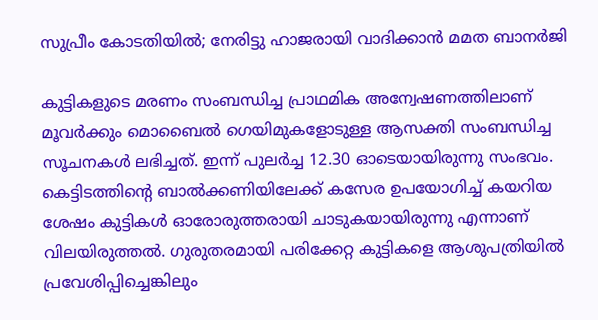സുപ്രീം കോടതിയില്‍; നേരിട്ടു ഹാജരായി വാദിക്കാന്‍ മമത ബാനര്‍ജി

കുട്ടികളുടെ മരണം സംബന്ധിച്ച പ്രാഥമിക അന്വേഷണത്തിലാണ് മൂവര്‍ക്കും മൊബൈല്‍ ഗെയിമുകളോടുള്ള ആസക്തി സംബന്ധിച്ച സൂചനകള്‍ ലഭിച്ചത്. ഇന്ന് പുലര്‍ച്ച 12.30 ഓടെയായിരുന്നു സംഭവം. കെട്ടിടത്തിന്റെ ബാല്‍ക്കണിയിലേക്ക് കസേര ഉപയോഗിച്ച് കയറിയ ശേഷം കുട്ടികള്‍ ഓരോരുത്തരായി ചാടുകയായിരുന്നു എന്നാണ് വിലയിരുത്തല്‍. ഗുരുതരമായി പരിക്കേറ്റ കുട്ടികളെ ആശുപത്രിയില്‍ പ്രവേശിപ്പിച്ചെങ്കിലും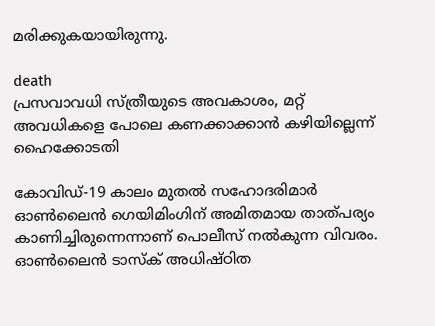മരിക്കുകയായിരുന്നു.

death
പ്രസവാവധി സ്ത്രീയുടെ അവകാശം, മറ്റ് അവധികളെ പോലെ കണക്കാക്കാന്‍ കഴിയില്ലെന്ന് ഹൈക്കോടതി

കോവിഡ്-19 കാലം മുതല്‍ സഹോദരിമാര്‍ ഓണ്‍ലൈന്‍ ഗെയിമിംഗിന് അമിതമായ താത്പര്യം കാണിച്ചിരുന്നെന്നാണ് പൊലീസ് നല്‍കുന്ന വിവരം. ഓണ്‍ലൈന്‍ ടാസ്‌ക് അധിഷ്ഠിത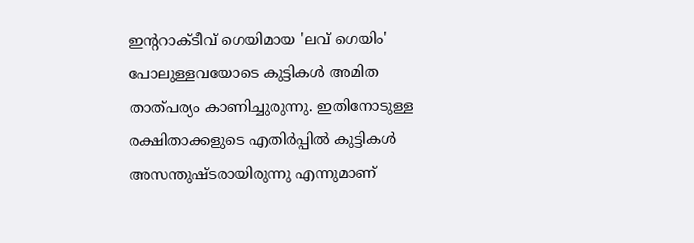ഇന്ററാക്ടീവ് ഗെയിമായ 'ലവ് ഗെയിം' പോലുള്ളവയോടെ കുട്ടികള്‍ അമിത താത്പര്യം കാണിച്ചുരുന്നു. ഇതിനോടുള്ള രക്ഷിതാക്കളുടെ എതിര്‍പ്പില്‍ കുട്ടികള്‍ അസന്തുഷ്ടരായിരുന്നു എന്നുമാണ്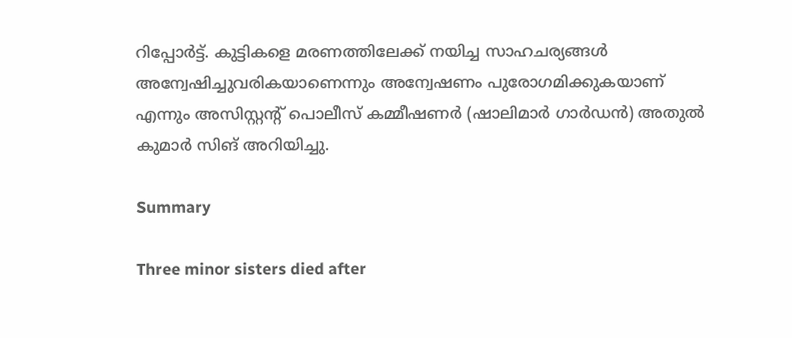റിപ്പോര്‍ട്ട്. കുട്ടികളെ മരണത്തിലേക്ക് നയിച്ച സാഹചര്യങ്ങള്‍ അന്വേഷിച്ചുവരികയാണെന്നും അന്വേഷണം പുരോഗമിക്കുകയാണ് എന്നും അസിസ്റ്റന്റ് പൊലീസ് കമ്മീഷണര്‍ (ഷാലിമാര്‍ ഗാര്‍ഡന്‍) അതുല്‍ കുമാര്‍ സിങ് അറിയിച്ചു.

Summary

Three minor sisters died after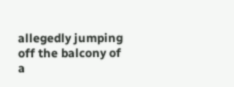allegedly jumping off the balcony of a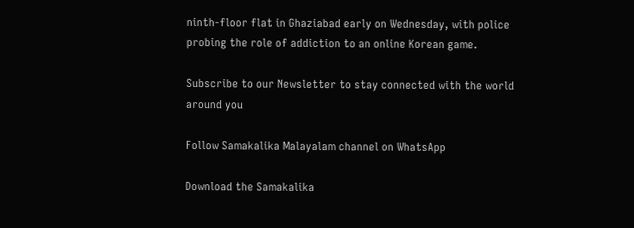ninth-floor flat in Ghaziabad early on Wednesday, with police probing the role of addiction to an online Korean game.

Subscribe to our Newsletter to stay connected with the world around you

Follow Samakalika Malayalam channel on WhatsApp

Download the Samakalika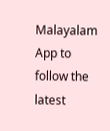Malayalam App to follow the latest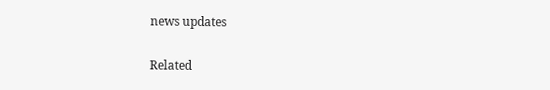news updates

Related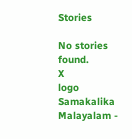Stories

No stories found.
X
logo
Samakalika Malayalam -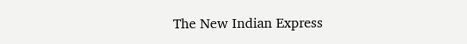The New Indian Express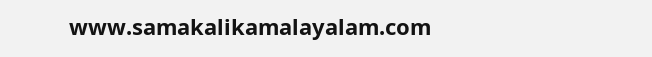www.samakalikamalayalam.com